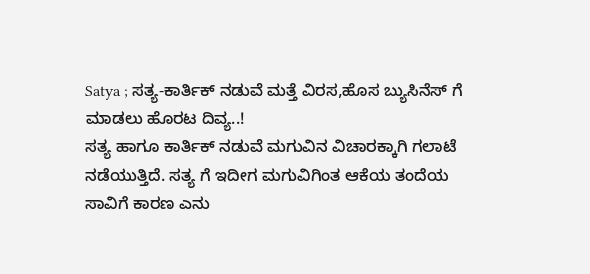Satya ; ಸತ್ಯ-ಕಾರ್ತಿಕ್ ನಡುವೆ ಮತ್ತೆ ವಿರಸ,ಹೊಸ ಬ್ಯುಸಿನೆಸ್ ಗೆ ಮಾಡಲು ಹೊರಟ ದಿವ್ಯ..!
ಸತ್ಯ ಹಾಗೂ ಕಾರ್ತಿಕ್ ನಡುವೆ ಮಗುವಿನ ವಿಚಾರಕ್ಕಾಗಿ ಗಲಾಟೆ ನಡೆಯುತ್ತಿದೆ. ಸತ್ಯ ಗೆ ಇದೀಗ ಮಗುವಿಗಿಂತ ಆಕೆಯ ತಂದೆಯ ಸಾವಿಗೆ ಕಾರಣ ಎನು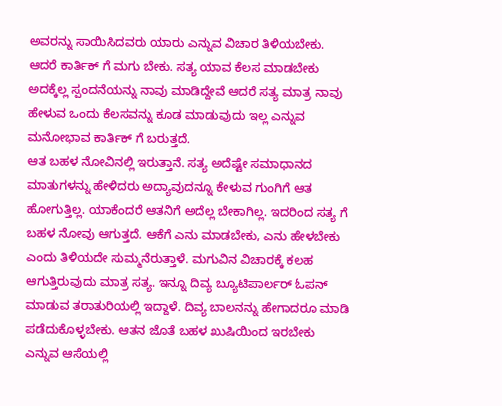ಅವರನ್ನು ಸಾಯಿಸಿದವರು ಯಾರು ಎನ್ನುವ ವಿಚಾರ ತಿಳಿಯಬೇಕು. ಆದರೆ ಕಾರ್ತಿಕ್ ಗೆ ಮಗು ಬೇಕು. ಸತ್ಯ ಯಾವ ಕೆಲಸ ಮಾಡಬೇಕು ಅದಕ್ಕೆಲ್ಲ ಸ್ಪಂದನೆಯನ್ನು ನಾವು ಮಾಡಿದ್ದೇವೆ ಆದರೆ ಸತ್ಯ ಮಾತ್ರ ನಾವು ಹೇಳುವ ಒಂದು ಕೆಲಸವನ್ನು ಕೂಡ ಮಾಡುವುದು ಇಲ್ಲ ಎನ್ನುವ ಮನೋಭಾವ ಕಾರ್ತಿಕ್ ಗೆ ಬರುತ್ತದೆ.
ಆತ ಬಹಳ ನೋವಿನಲ್ಲಿ ಇರುತ್ತಾನೆ. ಸತ್ಯ ಅದೆಷ್ಟೇ ಸಮಾಧಾನದ ಮಾತುಗಳನ್ನು ಹೇಳಿದರು ಅದ್ಯಾವುದನ್ನೂ ಕೇಳುವ ಗುಂಗಿಗೆ ಆತ ಹೋಗುತ್ತಿಲ್ಲ. ಯಾಕೆಂದರೆ ಆತನಿಗೆ ಅದೆಲ್ಲ ಬೇಕಾಗಿಲ್ಲ. ಇದರಿಂದ ಸತ್ಯ ಗೆ ಬಹಳ ನೋವು ಆಗುತ್ತದೆ. ಆಕೆಗೆ ಎನು ಮಾಡಬೇಕು, ಎನು ಹೇಳಬೇಕು ಎಂದು ತಿಳಿಯದೇ ಸುಮ್ಮನೆರುತ್ತಾಳೆ. ಮಗುವಿನ ವಿಚಾರಕ್ಕೆ ಕಲಹ ಆಗುತ್ತಿರುವುದು ಮಾತ್ರ ಸತ್ಯ. ಇನ್ನೂ ದಿವ್ಯ ಬ್ಯೂಟಿಪಾರ್ಲರ್ ಓಪನ್ ಮಾಡುವ ತರಾತುರಿಯಲ್ಲಿ ಇದ್ದಾಳೆ. ದಿವ್ಯ ಬಾಲನನ್ನು ಹೇಗಾದರೂ ಮಾಡಿ ಪಡೆದುಕೊಳ್ಳಬೇಕು. ಆತನ ಜೊತೆ ಬಹಳ ಖುಷಿಯಿಂದ ಇರಬೇಕು ಎನ್ನುವ ಆಸೆಯಲ್ಲಿ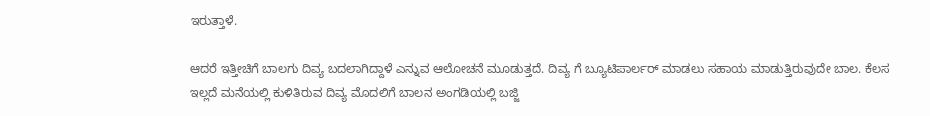ಇರುತ್ತಾಳೆ.

ಆದರೆ ಇತ್ತೀಚಿಗೆ ಬಾಲಗು ದಿವ್ಯ ಬದಲಾಗಿದ್ದಾಳೆ ಎನ್ನುವ ಆಲೋಚನೆ ಮೂಡುತ್ತದೆ. ದಿವ್ಯ ಗೆ ಬ್ಯೂಟಿಪಾರ್ಲರ್ ಮಾಡಲು ಸಹಾಯ ಮಾಡುತ್ತಿರುವುದೇ ಬಾಲ. ಕೆಲಸ ಇಲ್ಲದೆ ಮನೆಯಲ್ಲಿ ಕುಳಿತಿರುವ ದಿವ್ಯ ಮೊದಲಿಗೆ ಬಾಲನ ಅಂಗಡಿಯಲ್ಲಿ ಬಜ್ಜಿ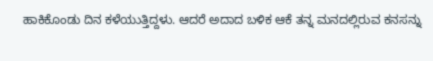ಹಾಕಿಕೊಂಡು ದಿನ ಕಳೆಯುತ್ತಿದ್ದಳು. ಆದರೆ ಅದಾದ ಬಳಿಕ ಆಕೆ ತನ್ನ ಮನದಲ್ಲಿರುವ ಕನಸನ್ನು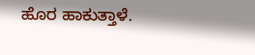ಹೊರ ಹಾಕುತ್ತಾಳೆ.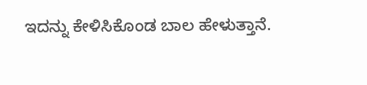ಇದನ್ನು ಕೇಳಿಸಿಕೊಂಡ ಬಾಲ ಹೇಳುತ್ತಾನೆ.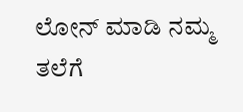ಲೋನ್ ಮಾಡಿ ನಮ್ಮ ತಲೆಗೆ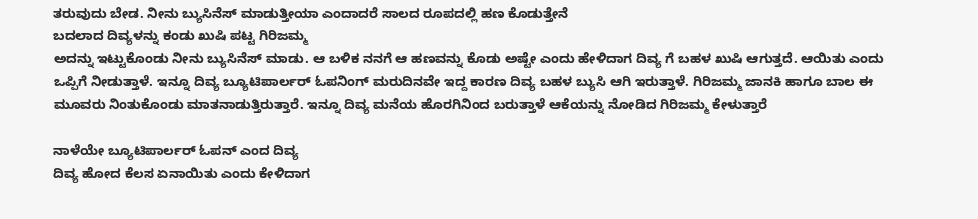ತರುವುದು ಬೇಡ. ನೀನು ಬ್ಯುಸಿನೆಸ್ ಮಾಡುತ್ತೀಯಾ ಎಂದಾದರೆ ಸಾಲದ ರೂಪದಲ್ಲಿ ಹಣ ಕೊಡುತ್ತೇನೆ
ಬದಲಾದ ದಿವ್ಯಳನ್ನು ಕಂಡು ಖುಷಿ ಪಟ್ಟ ಗಿರಿಜಮ್ಮ
ಅದನ್ನು ಇಟ್ಟುಕೊಂಡು ನೀನು ಬ್ಯುಸಿನೆಸ್ ಮಾಡು. ಆ ಬಳಿಕ ನನಗೆ ಆ ಹಣವನ್ನು ಕೊಡು ಅಷ್ಟೇ ಎಂದು ಹೇಳಿದಾಗ ದಿವ್ಯ ಗೆ ಬಹಳ ಖುಷಿ ಆಗುತ್ತದೆ. ಆಯಿತು ಎಂದು ಒಪ್ಪಿಗೆ ನೀಡುತ್ತಾಳೆ. ಇನ್ನೂ ದಿವ್ಯ ಬ್ಯೂಟಿಪಾರ್ಲರ್ ಓಪನಿಂಗ್ ಮರುದಿನವೇ ಇದ್ದ ಕಾರಣ ದಿವ್ಯ ಬಹಳ ಬ್ಯುಸಿ ಆಗಿ ಇರುತ್ತಾಳೆ. ಗಿರಿಜಮ್ಮ ಜಾನಕಿ ಹಾಗೂ ಬಾಲ ಈ ಮೂವರು ನಿಂತುಕೊಂಡು ಮಾತನಾಡುತ್ತಿರುತ್ತಾರೆ. ಇನ್ನೂ ದಿವ್ಯ ಮನೆಯ ಹೊರಗಿನಿಂದ ಬರುತ್ತಾಳೆ ಆಕೆಯನ್ನು ನೋಡಿದ ಗಿರಿಜಮ್ಮ ಕೇಳುತ್ತಾರೆ

ನಾಳೆಯೇ ಬ್ಯೂಟಿಪಾರ್ಲರ್ ಓಪನ್ ಎಂದ ದಿವ್ಯ
ದಿವ್ಯ ಹೋದ ಕೆಲಸ ಏನಾಯಿತು ಎಂದು ಕೇಳಿದಾಗ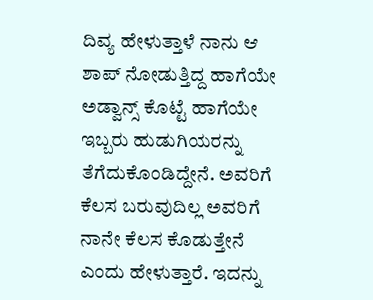ದಿವ್ಯ ಹೇಳುತ್ತಾಳೆ ನಾನು ಆ ಶಾಪ್ ನೋಡುತ್ತಿದ್ದ ಹಾಗೆಯೇ ಅಡ್ವಾನ್ಸ್ ಕೊಟ್ಟೆ ಹಾಗೆಯೇ ಇಬ್ಬರು ಹುಡುಗಿಯರನ್ನು ತೆಗೆದುಕೊಂಡಿದ್ದೇನೆ. ಅವರಿಗೆ ಕೆಲಸ ಬರುವುದಿಲ್ಲ ಅವರಿಗೆ ನಾನೇ ಕೆಲಸ ಕೊಡುತ್ತೇನೆ ಎಂದು ಹೇಳುತ್ತಾರೆ. ಇದನ್ನು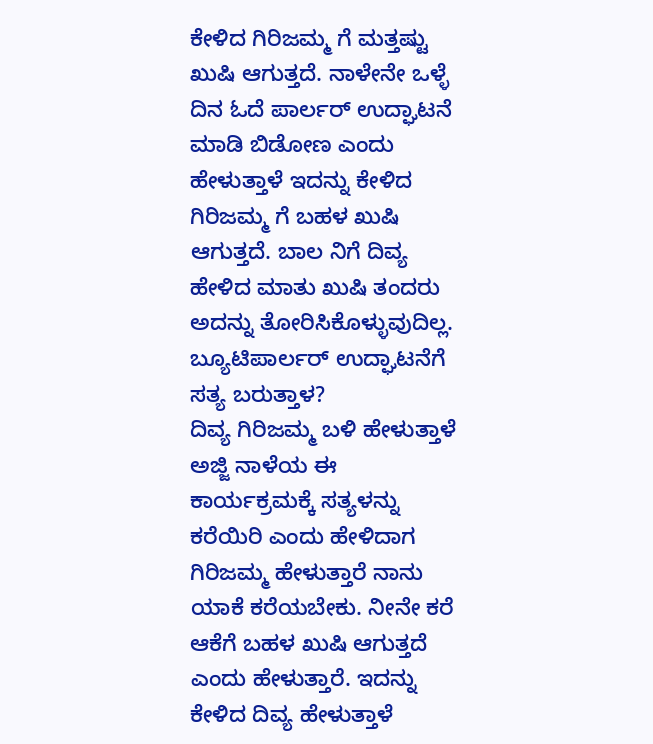ಕೇಳಿದ ಗಿರಿಜಮ್ಮ ಗೆ ಮತ್ತಷ್ಟು ಖುಷಿ ಆಗುತ್ತದೆ. ನಾಳೇನೇ ಒಳ್ಳೆ ದಿನ ಓದೆ ಪಾರ್ಲರ್ ಉದ್ಘಾಟನೆ ಮಾಡಿ ಬಿಡೋಣ ಎಂದು ಹೇಳುತ್ತಾಳೆ ಇದನ್ನು ಕೇಳಿದ ಗಿರಿಜಮ್ಮ ಗೆ ಬಹಳ ಖುಷಿ ಆಗುತ್ತದೆ. ಬಾಲ ನಿಗೆ ದಿವ್ಯ ಹೇಳಿದ ಮಾತು ಖುಷಿ ತಂದರು ಅದನ್ನು ತೋರಿಸಿಕೊಳ್ಳುವುದಿಲ್ಲ.
ಬ್ಯೂಟಿಪಾರ್ಲರ್ ಉದ್ಘಾಟನೆಗೆ ಸತ್ಯ ಬರುತ್ತಾಳ?
ದಿವ್ಯ ಗಿರಿಜಮ್ಮ ಬಳಿ ಹೇಳುತ್ತಾಳೆ ಅಜ್ಜಿ ನಾಳೆಯ ಈ ಕಾರ್ಯಕ್ರಮಕ್ಕೆ ಸತ್ಯಳನ್ನು ಕರೆಯಿರಿ ಎಂದು ಹೇಳಿದಾಗ ಗಿರಿಜಮ್ಮ ಹೇಳುತ್ತಾರೆ ನಾನು ಯಾಕೆ ಕರೆಯಬೇಕು. ನೀನೇ ಕರೆ ಆಕೆಗೆ ಬಹಳ ಖುಷಿ ಆಗುತ್ತದೆ ಎಂದು ಹೇಳುತ್ತಾರೆ. ಇದನ್ನು ಕೇಳಿದ ದಿವ್ಯ ಹೇಳುತ್ತಾಳೆ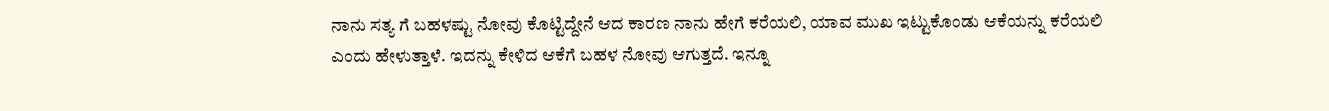ನಾನು ಸತ್ಯ ಗೆ ಬಹಳಷ್ಟು ನೋವು ಕೊಟ್ಟಿದ್ದೇನೆ ಆದ ಕಾರಣ ನಾನು ಹೇಗೆ ಕರೆಯಲಿ, ಯಾವ ಮುಖ ಇಟ್ಟುಕೊಂಡು ಆಕೆಯನ್ನು ಕರೆಯಲಿ ಎಂದು ಹೇಳುತ್ತಾಳೆ. ಇದನ್ನು ಕೇಳಿದ ಆಕೆಗೆ ಬಹಳ ನೋವು ಆಗುತ್ತದೆ. ಇನ್ನೂ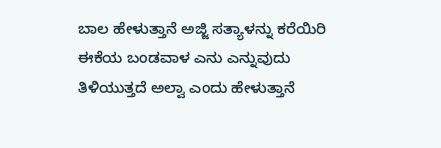ಬಾಲ ಹೇಳುತ್ತಾನೆ ಅಜ್ಜಿ ಸತ್ಯಾಳನ್ನು ಕರೆಯಿರಿ ಈಕೆಯ ಬಂಡವಾಳ ಎನು ಎನ್ನುವುದು ತಿಳಿಯುತ್ತದೆ ಅಲ್ವಾ ಎಂದು ಹೇಳುತ್ತಾನೆ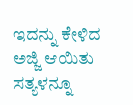ಇದನ್ನು ಕೇಳಿದ ಅಜ್ಜಿ ಆಯಿತು ಸತ್ಯಳನ್ನೂ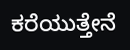ಕರೆಯುತ್ತೇನೆ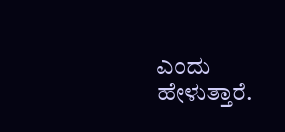ಎಂದು ಹೇಳುತ್ತಾರೆ.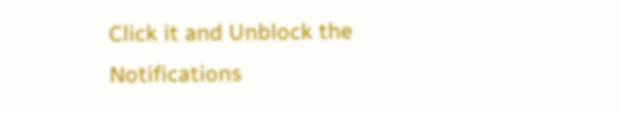Click it and Unblock the Notifications